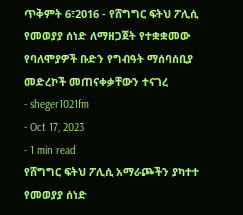ጥቅምት 6፣2016 - የሸግግር ፍትህ ፖሊሲ የመወያያ ሰነድ ለማዘጋጀት የተቋቋመው የባለሞያዎች ቡድን የግብዓት ማሰባሰቢያ መድረኮች መጠናቀቃቸውን ተናገረ
- sheger1021fm
- Oct 17, 2023
- 1 min read
የሸግግር ፍትህ ፖሊሲ አማራጮችን ያካተተ የመወያያ ሰነድ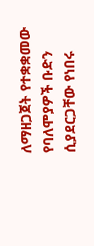ለማዘጋጀት የተቋቋመው የባለሞያዎች ቡድን ሲያደርጋቸው የነበሩ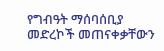የግብዓት ማሰባሰቢያ መድረኮች መጠናቀቃቸውን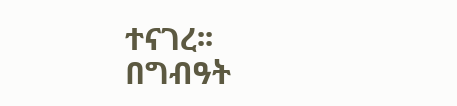ተናገረ፡፡
በግብዓት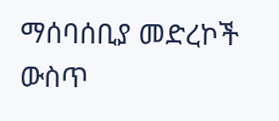ማሰባሰቢያ መድረኮች ውስጥ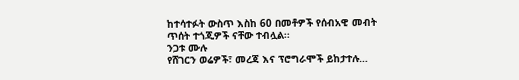ከተሳተፉት ውስጥ እስከ 60 በመቶዎች የሰብአዊ መብት ጥሰት ተጎጂዎች ናቸው ተብሏል፡፡
ንጋቱ ሙሉ
የሸገርን ወሬዎች፣ መረጃ እና ፕሮግራሞች ይከታተሉ…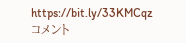https://bit.ly/33KMCqz
コメント